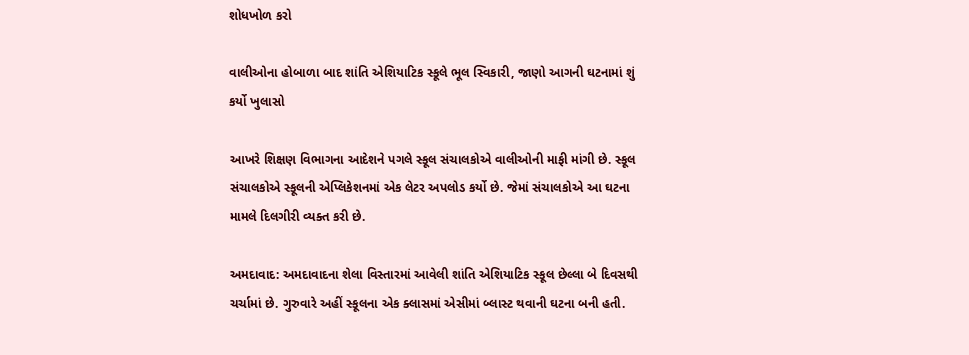શોધખોળ કરો

વાલીઓના હોબાળા બાદ શાંતિ એશિયાટિક સ્કૂલે ભૂલ સ્વિકારી, જાણો આગની ઘટનામાં શું કર્યો ખુલાસો

આખરે શિક્ષણ વિભાગના આદેશને પગલે સ્કૂલ સંચાલકોએ વાલીઓની માફી માંગી છે. સ્કૂલ સંચાલકોએ સ્કૂલની એપ્લિકેશનમાં એક લેટર અપલોડ કર્યો છે. જેમાં સંચાલકોએ આ ઘટના મામલે દિલગીરી વ્યક્ત કરી છે.

અમદાવાદ: અમદાવાદના શેલા વિસ્તારમાં આવેલી શાંતિ એશિયાટિક સ્કૂલ છેલ્લા બે દિવસથી ચર્ચામાં છે. ગુરુવારે અહીં સ્કૂલના એક ક્લાસમાં એસીમાં બ્લાસ્ટ થવાની ઘટના બની હતી.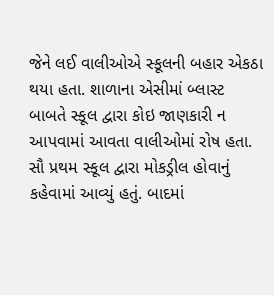જેને લઈ વાલીઓએ સ્કૂલની બહાર એકઠા થયા હતા. શાળાના એસીમાં બ્લાસ્ટ બાબતે સ્કૂલ દ્વારા કોઇ જાણકારી ન આપવામાં આવતા વાલીઓમાં રોષ હતા. સૌ પ્રથમ સ્કૂલ દ્વારા મોકડ્રીલ હોવાનું કહેવામાં આવ્યું હતું. બાદમાં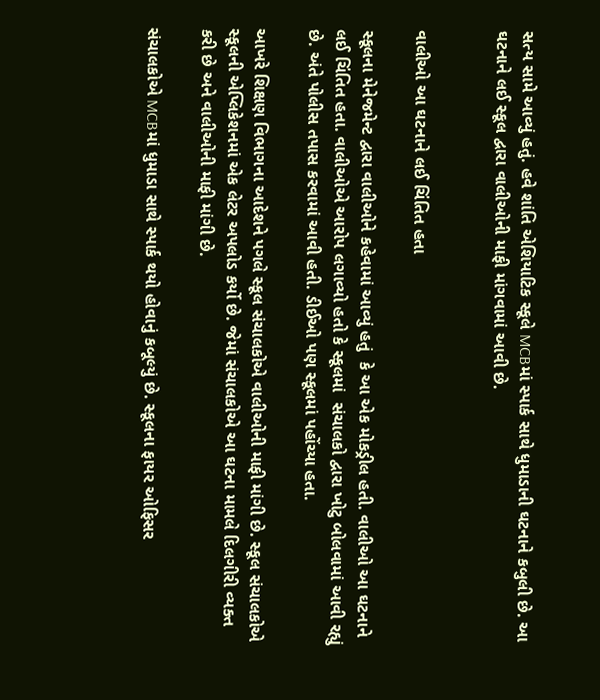સત્ય સામે આવ્યું હતું. હવે શાંતિ એશિયાટિક સ્કૂલે MCBમાં સ્પાર્ક સાથે ધુમાડાની ઘટનાને કબુલી છે. આ ઘટનાને લઈ સ્કૂલ દ્વારા વાલીઓની માફી માંગવામાં આવી છે.


વાલીઓ આ ઘટનાને લઈ ચિંતિત હતા

સ્કૂલના મેનેજમેન્ટ દ્વારા વાલીઓને કહેવામાં આવ્યું હતું  કે આ એક મોકડ્રીલ હતી. વાલીઓ આ ઘટનાને લઈ ચિંતિત હતા. વાલીઓએ આરોપ લગાવ્યો હતો કે સ્કૂલમાં  સંચાલકો દ્વારા ખોટુ બોલવામાં આવી રહ્યું છે. અંતે પોલીસ તપાસ કરવામાં આવી હતી. ડીઈઓ પણ સ્કૂલમાં પહોંચ્યા હતા.

આખરે શિક્ષણ વિભાગના આદેશને પગલે સ્કૂલ સંચાલકોએ વાલીઓની માફી માંગી છે. સ્કૂલ સંચાલકોએ સ્કૂલની એપ્લિકેશનમાં એક લેટર અપલોડ કર્યો છે. જેમાં સંચાલકોએ આ ઘટના મામલે દિલગીરી વ્યક્ત કરી છે અને વાલીઓની માફી માંગી છે.

સંચાલકોએ MCBમાં ધુમાડા સાથે સ્પાર્ક થયો હોવાનું કબૂલ્યું છે. સ્કૂલના ફાયર ઓફિસર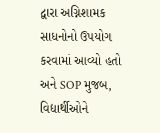દ્વારા અગ્નિશામક સાધનોનો ઉપયોગ કરવામાં આવ્યો હતો અને SOP મુજબ, વિદ્યાર્થીઓને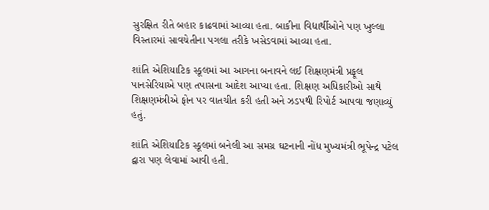સુરક્ષિત રીતે બહાર કાઢવામાં આવ્યા હતા. બાકીના વિદ્યાર્થીઓને પણ ખુલ્લા વિસ્તારમાં સાવચેતીના પગલા તરીકે ખસેડવામાં આવ્યા હતા.

શાંતિ એશિયાટિક સ્કૂલમાં આ આગના બનાવને લઈ શિક્ષણમંત્રી પ્રફૂલ પાનસેરિયાએ પણ તપાસના આદેશ આપ્યા હતા. શિક્ષણ અધિકારીઓ સાથે શિક્ષણમંત્રીએ ફોન પર વાતચીત કરી હતી અને ઝડપથી રિપોર્ટ આપવા જણાવ્યું હતું.

શાંતિ એશિયાટિક સ્કૂલમાં બનેલી આ સમગ્ર ઘટનાની નોંધ મુખ્યમંત્રી ભૂપેન્દ્ર પટેલ દ્વારા પણ લેવામાં આવી હતી.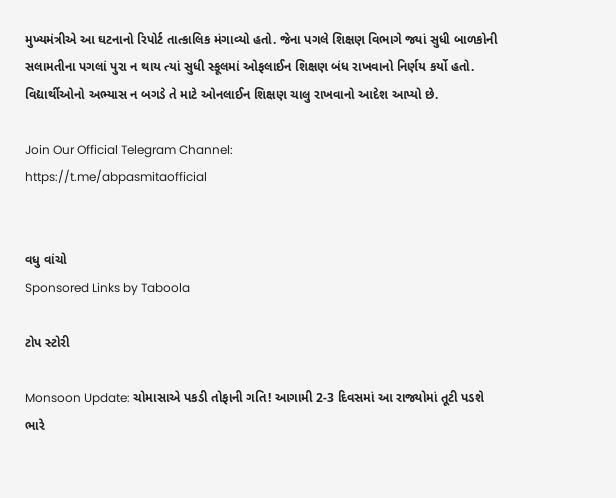મુખ્યમંત્રીએ આ ઘટનાનો રિપોર્ટ તાત્કાલિક મંગાવ્યો હતો. જેના પગલે શિક્ષણ વિભાગે જ્યાં સુધી બાળકોની સલામતીના પગલાં પુરા ન થાય ત્યાં સુધી સ્કૂલમાં ઓફલાઈન શિક્ષણ બંધ રાખવાનો નિર્ણય કર્યો હતો.  વિદ્યાર્થીઓનો અભ્યાસ ન બગડે તે માટે ઓનલાઈન શિક્ષણ ચાલુ રાખવાનો આદેશ આપ્યો છે.

Join Our Official Telegram Channel:
https://t.me/abpasmitaofficial


વધુ વાંચો
Sponsored Links by Taboola

ટોપ સ્ટોરી

Monsoon Update: ચોમાસાએ પકડી તોફાની ગતિ! આગામી 2-3 દિવસમાં આ રાજ્યોમાં તૂટી પડશે ભારે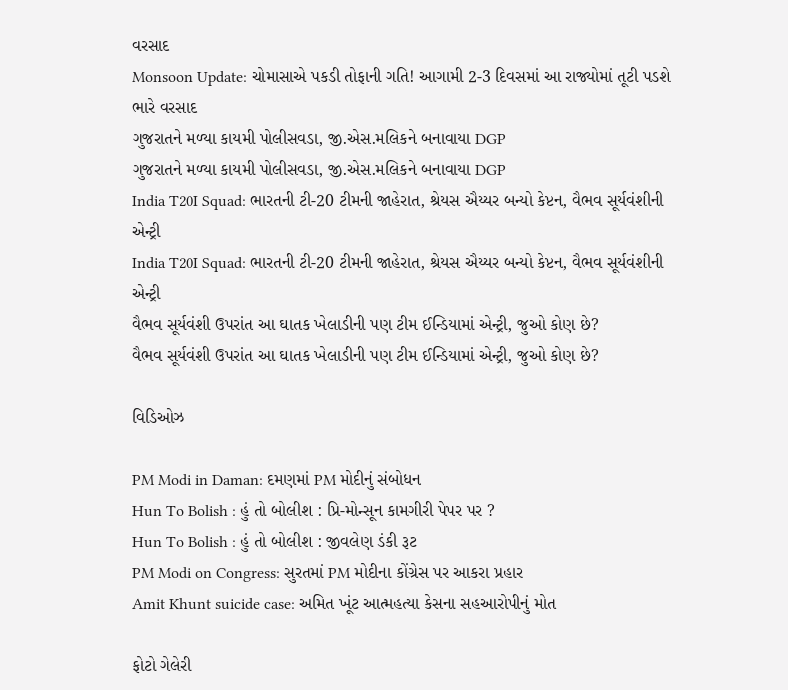વરસાદ
Monsoon Update: ચોમાસાએ પકડી તોફાની ગતિ! આગામી 2-3 દિવસમાં આ રાજ્યોમાં તૂટી પડશે ભારે વરસાદ
ગુજરાતને મળ્યા કાયમી પોલીસવડા, જી.એસ.મલિકને બનાવાયા DGP
ગુજરાતને મળ્યા કાયમી પોલીસવડા, જી.એસ.મલિકને બનાવાયા DGP
India T20I Squad: ભારતની ટી-20 ટીમની જાહેરાત, શ્રેયસ ઐય્યર બન્યો કેપ્ટન, વૈભવ સૂર્યવંશીની એન્ટ્રી
India T20I Squad: ભારતની ટી-20 ટીમની જાહેરાત, શ્રેયસ ઐય્યર બન્યો કેપ્ટન, વૈભવ સૂર્યવંશીની એન્ટ્રી
વૈભવ સૂર્યવંશી ઉપરાંત આ ઘાતક ખેલાડીની પણ ટીમ ઈન્ડિયામાં એન્ટ્રી, જુઓ કોણ છે?
વૈભવ સૂર્યવંશી ઉપરાંત આ ઘાતક ખેલાડીની પણ ટીમ ઈન્ડિયામાં એન્ટ્રી, જુઓ કોણ છે?

વિડિઓઝ

PM Modi in Daman: દમણમાં PM મોદીનું સંબોધન
Hun To Bolish : હું તો બોલીશ : પ્રિ-મોન્સૂન કામગીરી પેપર પર ?
Hun To Bolish : હું તો બોલીશ : જીવલેણ ડંકી રૂટ
PM Modi on Congress: સુરતમાં PM મોદીના કોંગ્રેસ પર આકરા પ્રહાર
Amit Khunt suicide case: અમિત ખૂંટ આત્મહત્યા કેસના સહઆરોપીનું મોત

ફોટો ગેલેરી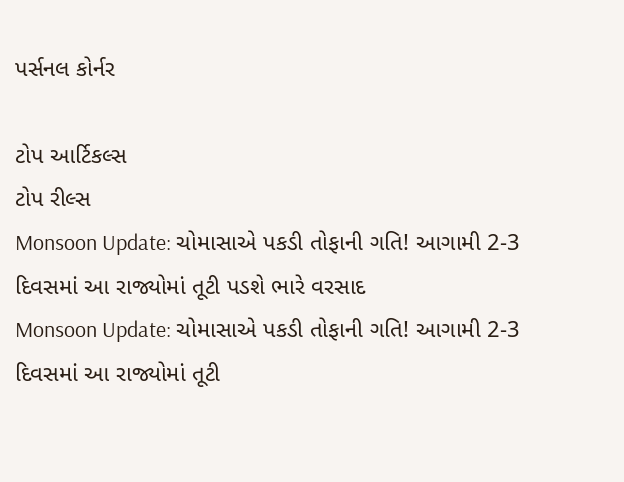પર્સનલ કોર્નર

ટોપ આર્ટિકલ્સ
ટોપ રીલ્સ
Monsoon Update: ચોમાસાએ પકડી તોફાની ગતિ! આગામી 2-3 દિવસમાં આ રાજ્યોમાં તૂટી પડશે ભારે વરસાદ
Monsoon Update: ચોમાસાએ પકડી તોફાની ગતિ! આગામી 2-3 દિવસમાં આ રાજ્યોમાં તૂટી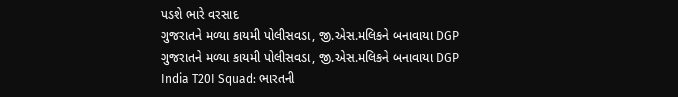પડશે ભારે વરસાદ
ગુજરાતને મળ્યા કાયમી પોલીસવડા, જી.એસ.મલિકને બનાવાયા DGP
ગુજરાતને મળ્યા કાયમી પોલીસવડા, જી.એસ.મલિકને બનાવાયા DGP
India T20I Squad: ભારતની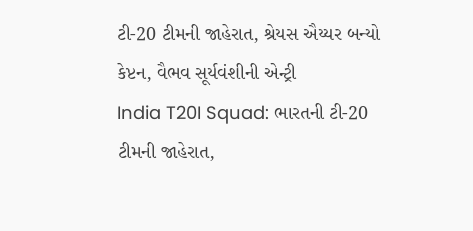ટી-20 ટીમની જાહેરાત, શ્રેયસ ઐય્યર બન્યો કેપ્ટન, વૈભવ સૂર્યવંશીની એન્ટ્રી
India T20I Squad: ભારતની ટી-20 ટીમની જાહેરાત,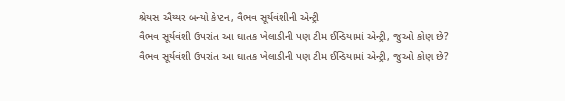શ્રેયસ ઐય્યર બન્યો કેપ્ટન, વૈભવ સૂર્યવંશીની એન્ટ્રી
વૈભવ સૂર્યવંશી ઉપરાંત આ ઘાતક ખેલાડીની પણ ટીમ ઈન્ડિયામાં એન્ટ્રી, જુઓ કોણ છે?
વૈભવ સૂર્યવંશી ઉપરાંત આ ઘાતક ખેલાડીની પણ ટીમ ઈન્ડિયામાં એન્ટ્રી, જુઓ કોણ છે?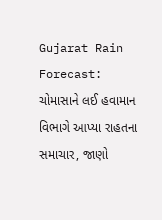Gujarat Rain Forecast: ચોમાસાને લઈ હવામાન વિભાગે આપ્યા રાહતના સમાચાર, જાણો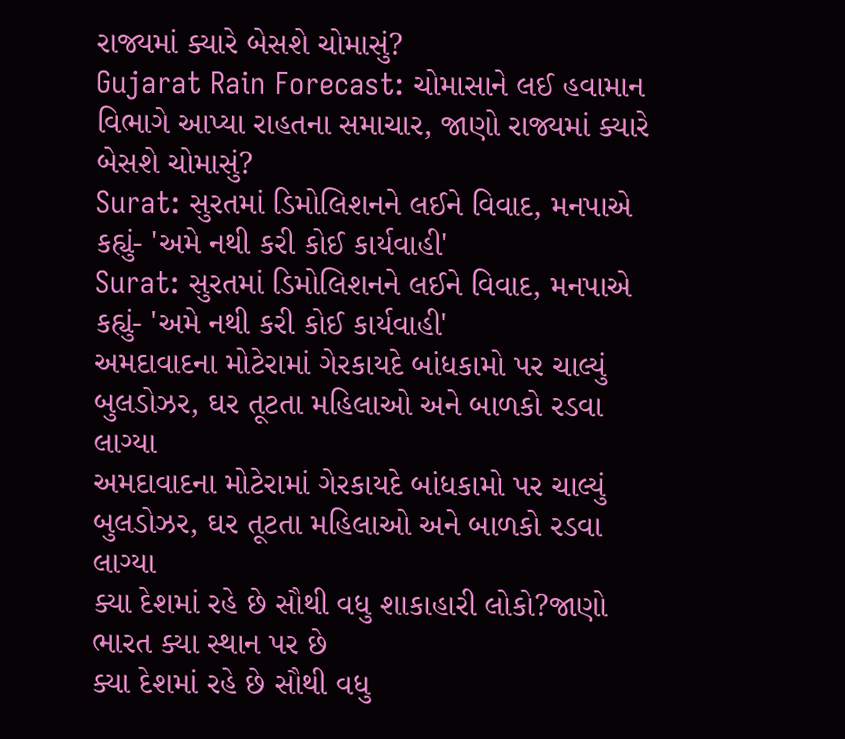રાજ્યમાં ક્યારે બેસશે ચોમાસું?
Gujarat Rain Forecast: ચોમાસાને લઈ હવામાન વિભાગે આપ્યા રાહતના સમાચાર, જાણો રાજ્યમાં ક્યારે બેસશે ચોમાસું?
Surat: સુરતમાં ડિમોલિશનને લઈને વિવાદ, મનપાએ કહ્યું- 'અમે નથી કરી કોઈ કાર્યવાહી'
Surat: સુરતમાં ડિમોલિશનને લઈને વિવાદ, મનપાએ કહ્યું- 'અમે નથી કરી કોઈ કાર્યવાહી'
અમદાવાદના મોટેરામાં ગેરકાયદે બાંધકામો પર ચાલ્યું બુલડોઝર, ઘર તૂટતા મહિલાઓ અને બાળકો રડવા લાગ્યા
અમદાવાદના મોટેરામાં ગેરકાયદે બાંધકામો પર ચાલ્યું બુલડોઝર, ઘર તૂટતા મહિલાઓ અને બાળકો રડવા લાગ્યા
ક્યા દેશમાં રહે છે સૌથી વધુ શાકાહારી લોકો?જાણો ભારત ક્યા સ્થાન પર છે
ક્યા દેશમાં રહે છે સૌથી વધુ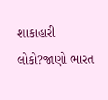શાકાહારી લોકો?જાણો ભારત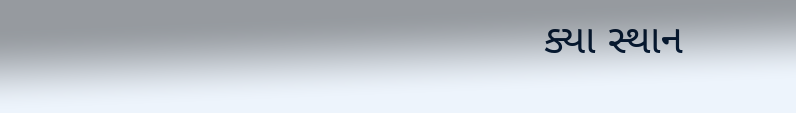ક્યા સ્થાન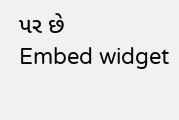પર છે
Embed widget